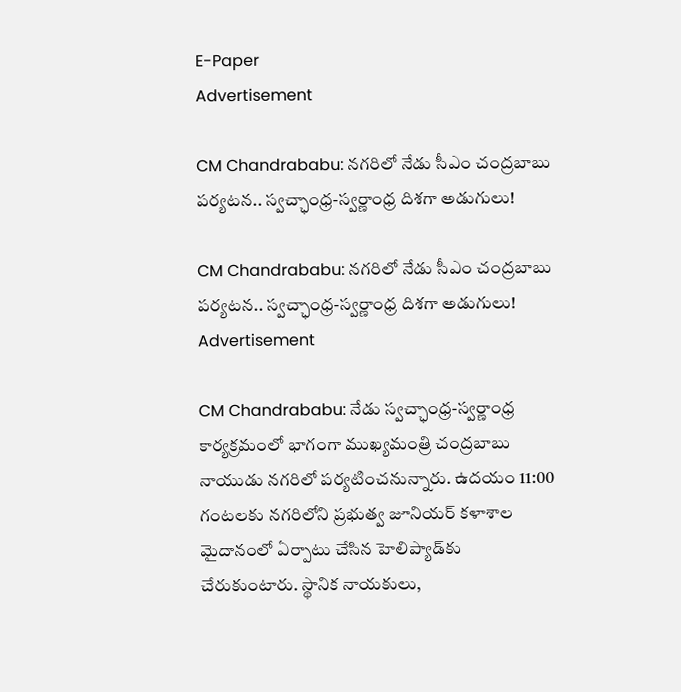E-Paper
Advertisement

CM Chandrababu: నగరిలో నేడు సీఎం చంద్రబాబు పర్యటన.. స్వచ్ఛాంధ్ర-స్వర్ణాంధ్ర దిశగా అడుగులు!

CM Chandrababu: నగరిలో నేడు సీఎం చంద్రబాబు పర్యటన.. స్వచ్ఛాంధ్ర-స్వర్ణాంధ్ర దిశగా అడుగులు!
Advertisement

CM Chandrababu: నేడు స్వచ్ఛాంధ్ర-స్వర్ణాంధ్ర కార్యక్రమంలో భాగంగా ముఖ్యమంత్రి చంద్రబాబు నాయుడు నగరిలో పర్యటించనున్నారు. ఉదయం 11:00 గంటలకు నగరిలోని ప్రభుత్వ జూనియర్ కళాశాల మైదానంలో ఏర్పాటు చేసిన హెలిప్యాడ్‌కు చేరుకుంటారు. స్థానిక నాయకులు,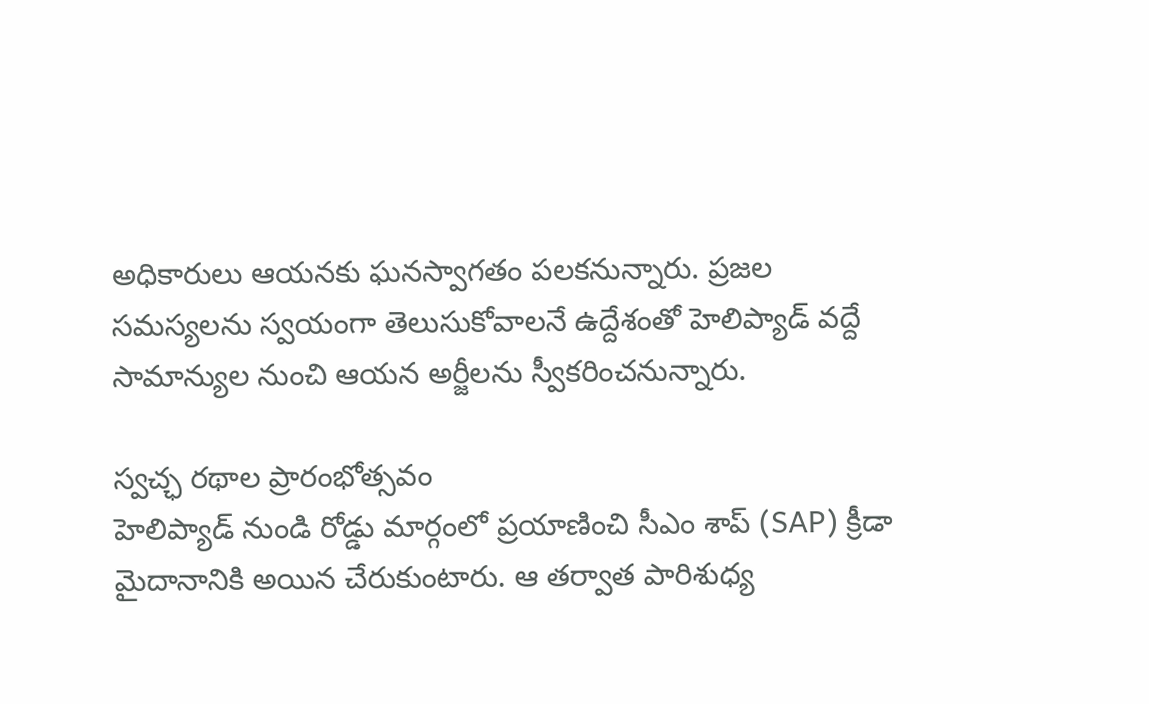అధికారులు ఆయనకు ఘనస్వాగతం పలకనున్నారు. ప్రజల సమస్యలను స్వయంగా తెలుసుకోవాలనే ఉద్దేశంతో హెలిప్యాడ్ వద్దే సామాన్యుల నుంచి ఆయన అర్జీలను స్వీకరించనున్నారు.

స్వచ్ఛ రథాల ప్రారంభోత్సవం
హెలిప్యాడ్ నుండి రోడ్డు మార్గంలో ప్రయాణించి సీఎం శాప్ (SAP) క్రీడా మైదానానికి అయిన చేరుకుంటారు. ఆ తర్వాత పారిశుధ్య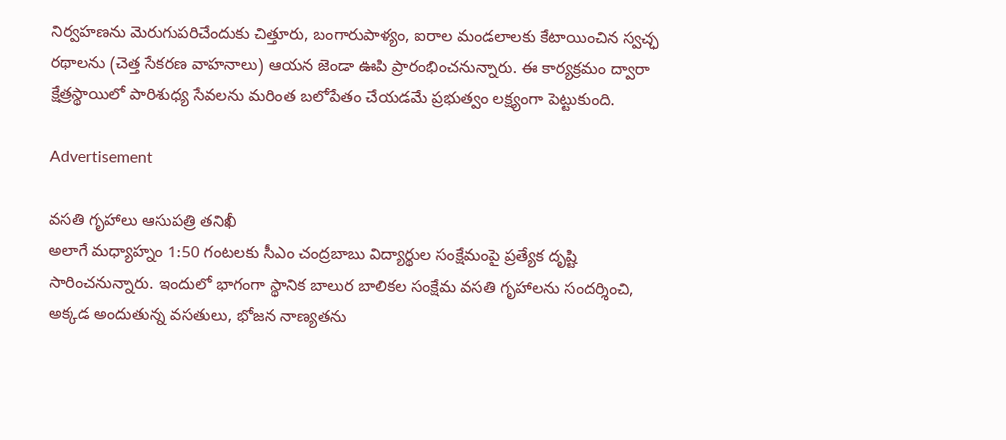నిర్వహణను మెరుగుపరిచేందుకు చిత్తూరు, బంగారుపాళ్యం, ఐరాల మండలాలకు కేటాయించిన స్వచ్ఛ రథాలను (చెత్త సేకరణ వాహనాలు) ఆయన జెండా ఊపి ప్రారంభించనున్నారు. ఈ కార్యక్రమం ద్వారా క్షేత్రస్థాయిలో పారిశుధ్య సేవలను మరింత బలోపేతం చేయడమే ప్రభుత్వం లక్ష్యంగా పెట్టుకుంది.

Advertisement

వసతి గృహాలు ఆసుపత్రి తనిఖీ
అలాగే మధ్యాహ్నం 1:50 గంటలకు సీఎం చంద్రబాబు విద్యార్థుల సంక్షేమంపై ప్రత్యేక దృష్టి సారించనున్నారు. ఇందులో భాగంగా స్థానిక బాలుర బాలికల సంక్షేమ వసతి గృహాలను సందర్శించి, అక్కడ అందుతున్న వసతులు, భోజన నాణ్యతను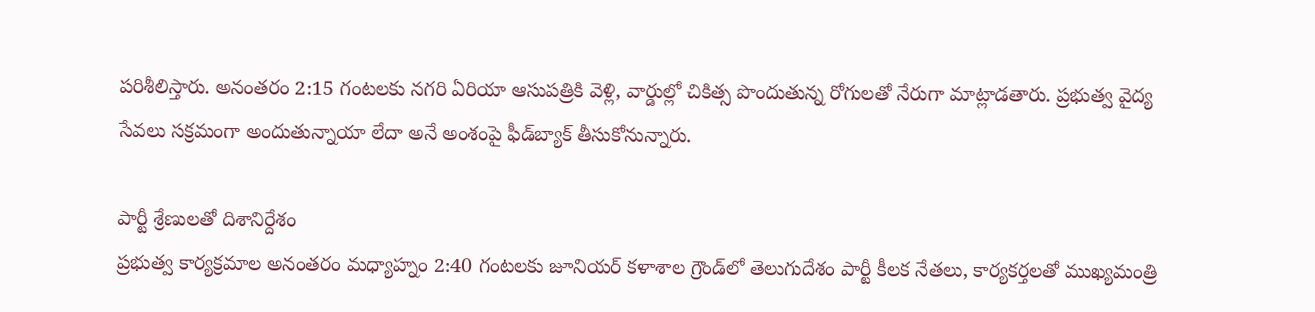పరిశీలిస్తారు. అనంతరం 2:15 గంటలకు నగరి ఏరియా ఆసుపత్రికి వెళ్లి, వార్డుల్లో చికిత్స పొందుతున్న రోగులతో నేరుగా మాట్లాడతారు. ప్రభుత్వ వైద్య సేవలు సక్రమంగా అందుతున్నాయా లేదా అనే అంశంపై ఫీడ్‌బ్యాక్ తీసుకోనున్నారు.

పార్టీ శ్రేణులతో దిశానిర్దేశం
ప్రభుత్వ కార్యక్రమాల అనంతరం మధ్యాహ్నం 2:40 గంటలకు జూనియర్ కళాశాల గ్రౌండ్‌లో తెలుగుదేశం పార్టీ కీలక నేతలు, కార్యకర్తలతో ముఖ్యమంత్రి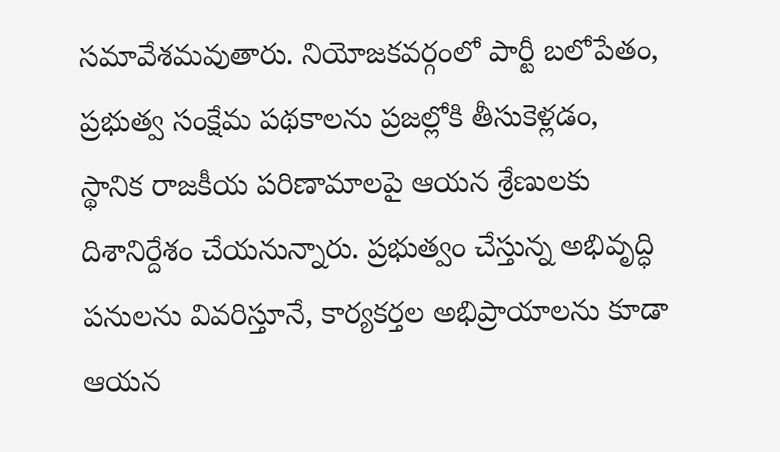సమావేశమవుతారు. నియోజకవర్గంలో పార్టీ బలోపేతం, ప్రభుత్వ సంక్షేమ పథకాలను ప్రజల్లోకి తీసుకెళ్లడం,
స్థానిక రాజకీయ పరిణామాలపై ఆయన శ్రేణులకు దిశానిర్దేశం చేయనున్నారు. ప్రభుత్వం చేస్తున్న అభివృద్ధి పనులను వివరిస్తూనే, కార్యకర్తల అభిప్రాయాలను కూడా ఆయన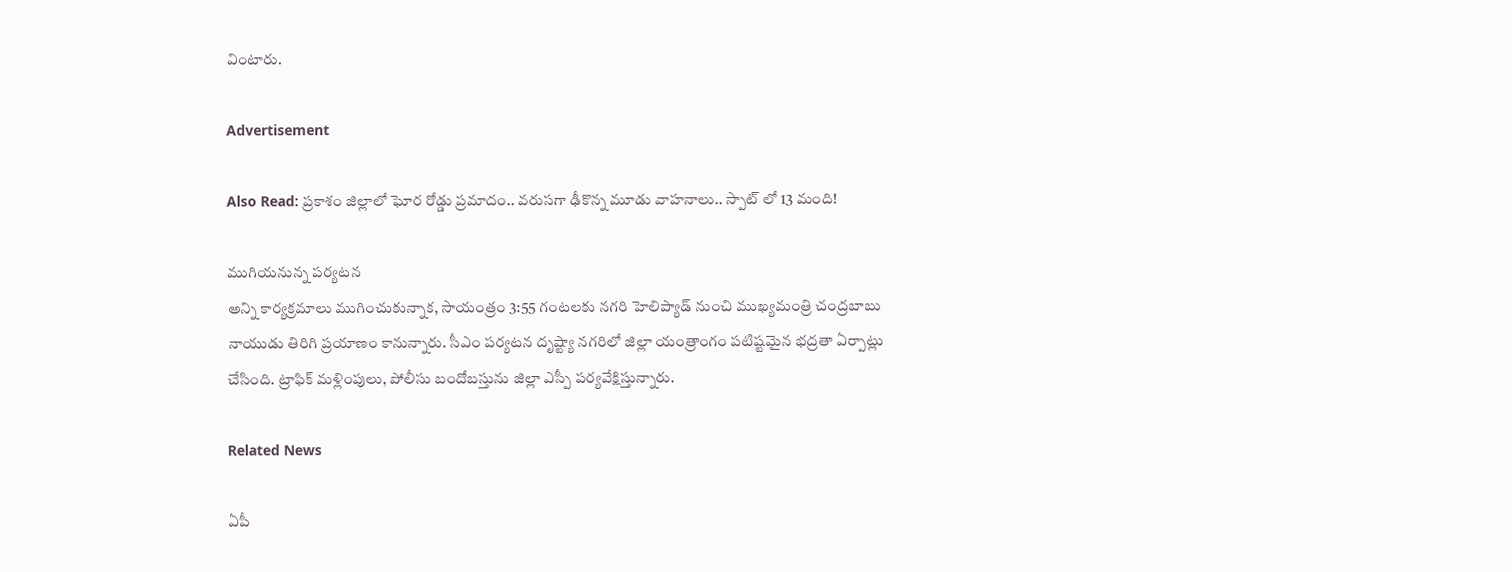వింటారు.

Advertisement

Also Read: ప్రకాశం జిల్లాలో ఘోర రోడ్డు ప్రమాదం.. వరుసగా ఢీకొన్న మూడు వాహనాలు.. స్పాట్ లో 13 మంది!

ముగియనున్న పర్యటన
అన్ని కార్యక్రమాలు ముగించుకున్నాక, సాయంత్రం 3:55 గంటలకు నగరి హెలిప్యాడ్ నుంచి ముఖ్యమంత్రి చంద్రబాబు నాయుడు తిరిగి ప్రయాణం కానున్నారు. సీఎం పర్యటన దృష్ట్యా నగరిలో జిల్లా యంత్రాంగం పటిష్టమైన భద్రతా ఏర్పాట్లు చేసింది. ట్రాఫిక్ మళ్లింపులు, పోలీసు బందోబస్తును జిల్లా ఎస్పీ పర్యవేక్షిస్తున్నారు.

Related News

ఏపీ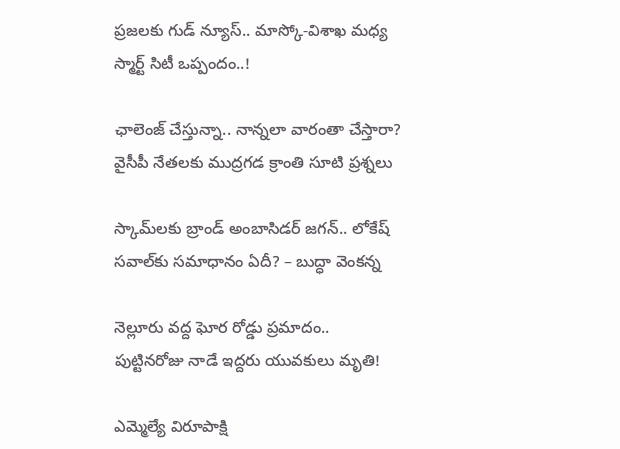ప్రజలకు గుడ్ న్యూస్.. మాస్కో-విశాఖ మధ్య స్మార్ట్ సిటీ ఒప్పందం..!

ఛాలెంజ్ చేస్తున్నా.. నాన్నలా వారంతా చేస్తారా? వైసీపీ నేతలకు ముద్రగడ క్రాంతి సూటి ప్రశ్నలు

స్కామ్‌లకు బ్రాండ్ అంబాసిడర్ జగన్.. లోకేష్ సవాల్‌కు సమాధానం ఏదీ? – బుద్ధా వెంకన్న

నెల్లూరు వద్ద ఘోర రోడ్డు ప్రమాదం.. పుట్టినరోజు నాడే ఇద్దరు యువకులు మృతి!

ఎమ్మెల్యే విరూపాక్షి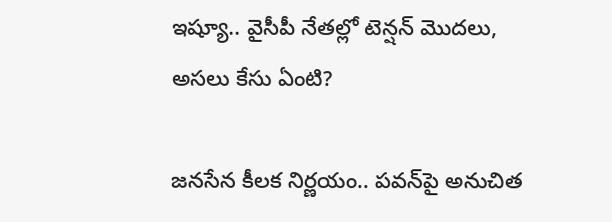ఇష్యూ.. వైసీపీ నేతల్లో టెన్షన్ మొదలు, అసలు కేసు ఏంటి?

జనసేన కీలక నిర్ణయం.. పవన్‌పై అనుచిత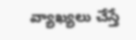వ్యాఖ్యలు చేస్తే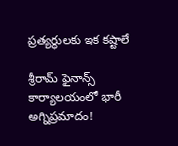ప్రత్యర్థులకు ఇక కష్టాలే

శ్రీరామ్ ఫైనాన్స్ కార్యాలయంలో భారీ అగ్నిప్రమాదం!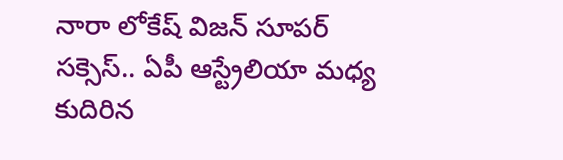నారా లోకేష్ విజన్ సూపర్ సక్సెస్.. ఏపీ ఆస్ట్రేలియా మధ్య కుదిరిన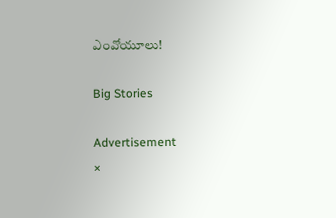ఎంవోయూలు!

Big Stories

Advertisement
×